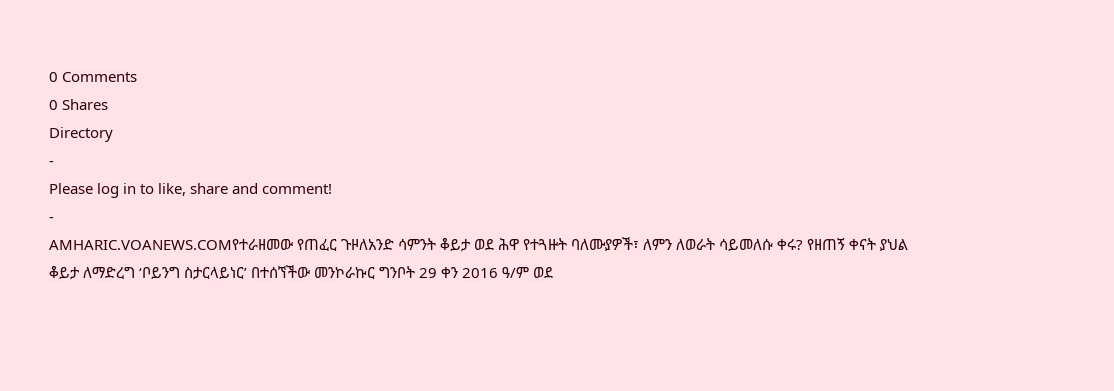0 Comments
0 Shares
Directory
-
Please log in to like, share and comment!
-
AMHARIC.VOANEWS.COMየተራዘመው የጠፈር ጉዞለአንድ ሳምንት ቆይታ ወደ ሕዋ የተጓዙት ባለሙያዎች፣ ለምን ለወራት ሳይመለሱ ቀሩ? የዘጠኝ ቀናት ያህል ቆይታ ለማድረግ ‘ቦይንግ ስታርላይነር’ በተሰኘችው መንኮራኩር ግንቦት 29 ቀን 2016 ዓ/ም ወደ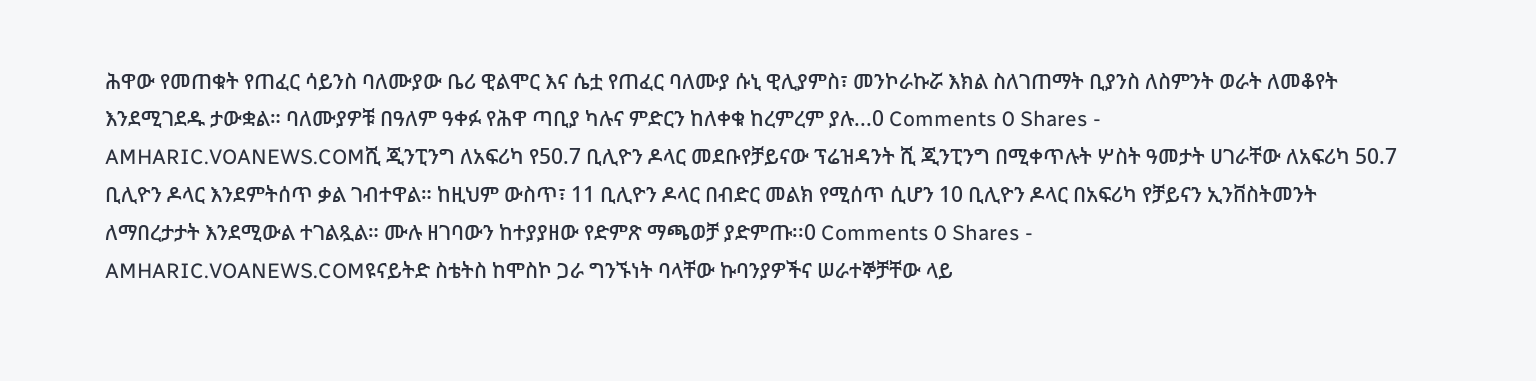ሕዋው የመጠቁት የጠፈር ሳይንስ ባለሙያው ቤሪ ዊልሞር እና ሴቷ የጠፈር ባለሙያ ሱኒ ዊሊያምስ፣ መንኮራኩሯ እክል ስለገጠማት ቢያንስ ለስምንት ወራት ለመቆየት እንደሚገደዱ ታውቋል። ባለሙያዎቹ በዓለም ዓቀፉ የሕዋ ጣቢያ ካሉና ምድርን ከለቀቁ ከረምረም ያሉ...0 Comments 0 Shares -
AMHARIC.VOANEWS.COMሺ ጂንፒንግ ለአፍሪካ የ50.7 ቢሊዮን ዶላር መደቡየቻይናው ፕሬዝዳንት ሺ ጂንፒንግ በሚቀጥሉት ሦስት ዓመታት ሀገራቸው ለአፍሪካ 50.7 ቢሊዮን ዶላር እንደምትሰጥ ቃል ገብተዋል። ከዚህም ውስጥ፣ 11 ቢሊዮን ዶላር በብድር መልክ የሚሰጥ ሲሆን 10 ቢሊዮን ዶላር በአፍሪካ የቻይናን ኢንቨስትመንት ለማበረታታት እንደሚውል ተገልጿል። ሙሉ ዘገባውን ከተያያዘው የድምጽ ማጫወቻ ያድምጡ፡፡0 Comments 0 Shares -
AMHARIC.VOANEWS.COMዩናይትድ ስቴትስ ከሞስኮ ጋራ ግንኙነት ባላቸው ኩባንያዎችና ሠራተኞቻቸው ላይ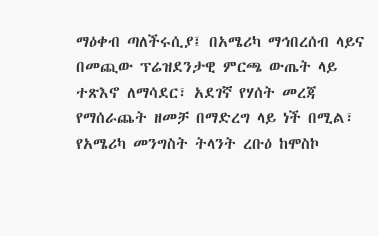ማዕቀብ ጣለችሩሲያ፤ በአሜሪካ ማኅበረሰብ ላይና በመጪው ፕሬዝደንታዊ ምርጫ ውጤት ላይ ተጽእኖ ለማሳደር፣ አደገኛ የሃሰት መረጃ የማሰራጨት ዘመቻ በማድረግ ላይ ነች በሚል፣ የአሜሪካ መንግስት ትላንት ረቡዕ ከሞስኮ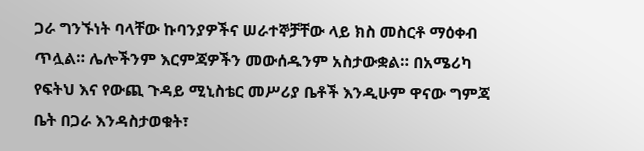ጋራ ግንኙነት ባላቸው ኩባንያዎችና ሠራተኞቻቸው ላይ ክስ መስርቶ ማዕቀብ ጥሏል። ሌሎችንም እርምጃዎችን መውሰዱንም አስታውቋል። በአሜሪካ የፍትህ እና የውጪ ጉዳይ ሚኒስቴር መሥሪያ ቤቶች እንዲሁም ዋናው ግምጃ ቤት በጋራ እንዳስታወቁት፣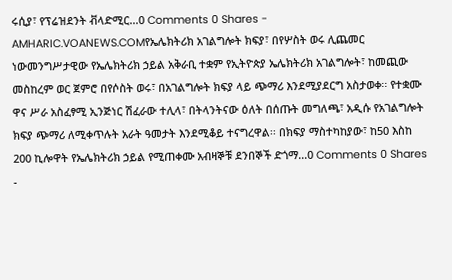ሩሲያ፣ የፕሬዝደንት ቭላድሚር...0 Comments 0 Shares -
AMHARIC.VOANEWS.COMየኤሌክትሪክ አገልግሎት ክፍያ፣ በየሦስት ወሩ ሊጨመር ነውመንግሥታዊው የኤሌክትሪክ ኃይል አቅራቢ ተቋም የኢትዮጵያ ኤሌክትሪክ አገልግሎት፣ ከመጪው መስከረም ወር ጀምሮ በየሶስት ወሩ፣ በአገልግሎት ክፍያ ላይ ጭማሪ እንደሚያደርግ አስታወቀ፡፡ የተቋሙ ዋና ሥራ አስፈፃሚ ኢንጅነር ሽፈራው ተሊላ፣ በትላንትናው ዕለት በሰጡት መግለጫ፣ አዲሱ የአገልግሎት ክፍያ ጭማሪ ለሚቀጥሉት አራት ዓመታት እንደሚቆይ ተናግረዋል፡፡ በክፍያ ማስተካከያው፣ ከ50 እስከ 200 ኪሎዋት የኤሌክትሪክ ኃይል የሚጠቀሙ አብዛኞቹ ደንበኞች ድጎማ...0 Comments 0 Shares -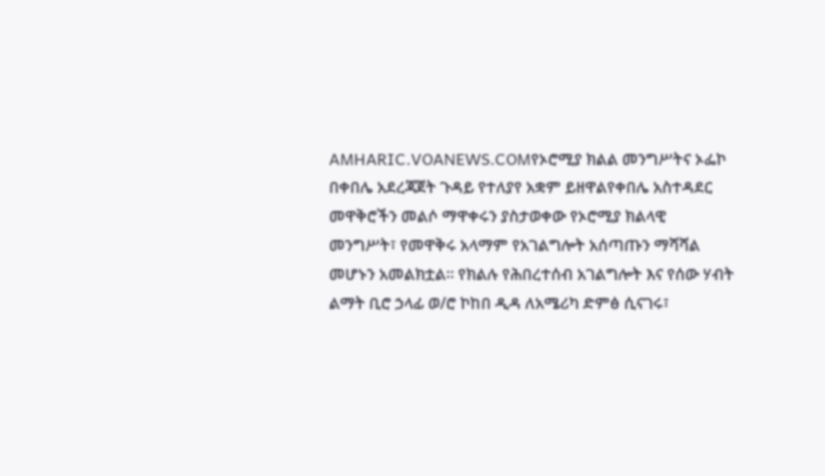AMHARIC.VOANEWS.COMየኦሮሚያ ክልል መንግሥትና ኦፌኮ በቀበሌ አደረጃጀት ጉዳይ የተለያየ አቋም ይዘዋልየቀበሌ አስተዳደር መዋቅሮችን መልሶ ማዋቀሩን ያስታወቀው የኦሮሚያ ክልላዊ መንግሥት፣ የመዋቅሩ አላማም የአገልግሎት አሰጣጡን ማሻሻል መሆኑን አመልክቷል። የክልሉ የሕበረተሰብ አገልግሎት እና የሰው ሃብት ልማት ቢሮ ኃላፊ ወ/ሮ ኮከበ ዲዳ ለአሜሪካ ድምፅ ሲናገሩ፣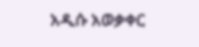አዲሱ አወቃቀር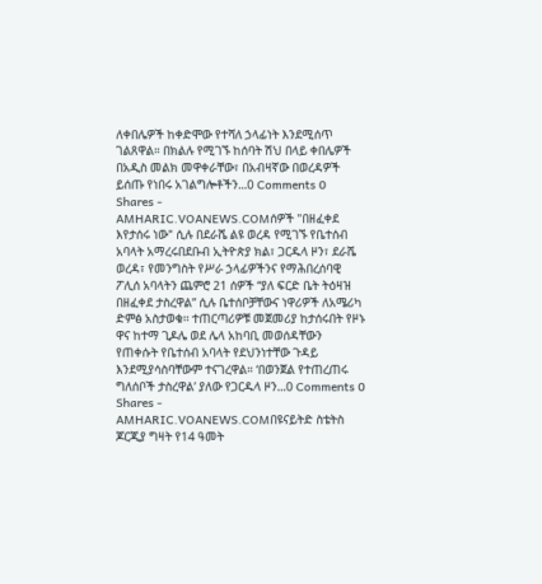ለቀበሌዎች ከቀድሞው የተሻለ ኃላፊነት እንደሚሰጥ ገልጸዋል። በክልሉ የሚገኙ ከሰባት ሽህ በላይ ቀበሌዎች በአዲስ መልክ መዋቀራቸው፣ በአብዛኛው በወረዳዎች ይሰጡ የነበሩ አገልግሎቶችን...0 Comments 0 Shares -
AMHARIC.VOANEWS.COMሰዎች "በዘፈቀደ እየታሰሩ ነው" ሲሉ በደራሼ ልዩ ወረዳ የሚገኙ የቤተሰብ አባላት አማረሩበደቡብ ኢትዮጵያ ክል፣ ጋርዱላ ዞን፣ ደራሼ ወረዳ፣ የመንግስት የሥራ ኃላፊዎችንና የማሕበረሰባዊ ፖሊሰ አባላትን ጨምሮ 21 ሰዎች “ያለ ፍርድ ቤት ትዕዛዝ በዘፈቀደ ታስረዋል” ሲሉ ቤተሰቦቻቸውና ነዋሪዎች ለአሜሪካ ድምፅ አስታወቁ፡፡ ተጠርጣሪዎቹ መጀመሪያ ከታሰሩበት የዞኑ ዋና ከተማ ጊዶሌ ወደ ሌላ አከባቢ መወሰዳቸውን የጠቀሱት የቤተሰብ አባላት የደህንነተቸው ጉዳይ እንደሚያሳስባቸውም ተናገረዋል። ‘በወንጀል የተጠረጠሩ ግለሰቦች ታስረዋል’ ያለው የጋርዱላ ዞን...0 Comments 0 Shares -
AMHARIC.VOANEWS.COMበዩናይትድ ስቴትስ ጆርጂያ ግዛት የ14 ዓመት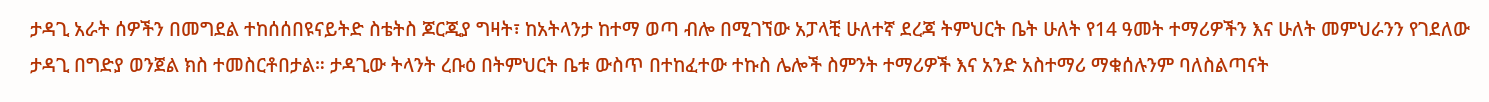ታዳጊ አራት ሰዎችን በመግደል ተከሰሰበዩናይትድ ስቴትስ ጆርጂያ ግዛት፣ ከአትላንታ ከተማ ወጣ ብሎ በሚገኘው አፓላቺ ሁለተኛ ደረጃ ትምህርት ቤት ሁለት የ14 ዓመት ተማሪዎችን እና ሁለት መምህራንን የገደለው ታዳጊ በግድያ ወንጀል ክስ ተመስርቶበታል። ታዳጊው ትላንት ረቡዕ በትምህርት ቤቱ ውስጥ በተከፈተው ተኩስ ሌሎች ስምንት ተማሪዎች እና አንድ አስተማሪ ማቁሰሉንም ባለስልጣናት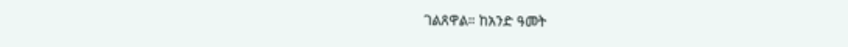ገልጸዋል። ከአንድ ዓመት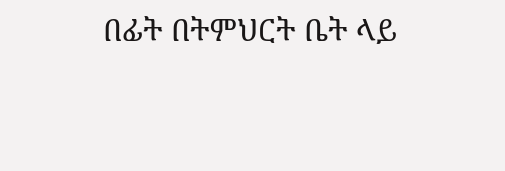በፊት በትምህርት ቤት ላይ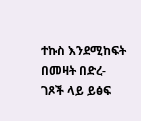ተኩስ እንደሚከፍት በመዛት በድረ-ገጾች ላይ ይፅፍ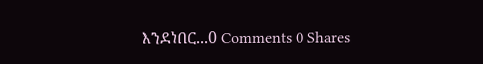እንደነበር...0 Comments 0 Shares